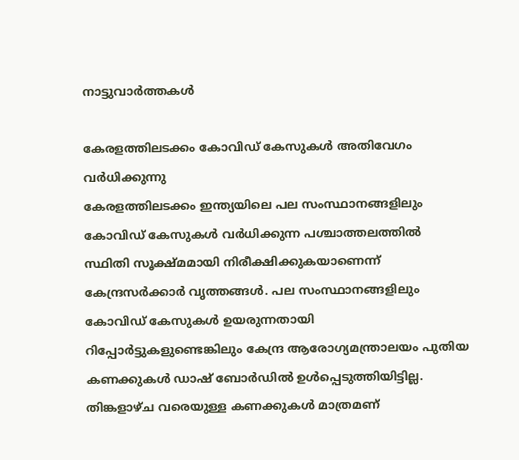നാട്ടുവാര്‍ത്തകള്‍

കേരളത്തിലടക്കം കോവിഡ് കേസുകള്‍ അതിവേഗം വര്‍ധിക്കുന്നു
കേരളത്തിലടക്കം ഇന്ത്യയിലെ പല സംസ്ഥാനങ്ങളിലും കോവിഡ് കേസുകള്‍ വര്‍ധിക്കുന്ന പശ്ചാത്തലത്തില്‍ സ്ഥിതി സൂക്ഷ്മമായി നിരീക്ഷിക്കുകയാണെന്ന് കേന്ദ്രസര്‍ക്കാര്‍ വൃത്തങ്ങള്‍. പല സംസ്ഥാനങ്ങളിലും കോവിഡ് കേസുകള്‍ ഉയരുന്നതായി റിപ്പോര്‍ട്ടുകളുണ്ടെങ്കിലും കേന്ദ്ര ആരോഗ്യമന്ത്രാലയം പുതിയ കണക്കുകള്‍ ഡാഷ് ബോര്‍ഡില്‍ ഉള്‍പ്പെടുത്തിയിട്ടില്ല. തിങ്കളാഴ്ച വരെയുള്ള കണക്കുകള്‍ മാത്രമണ്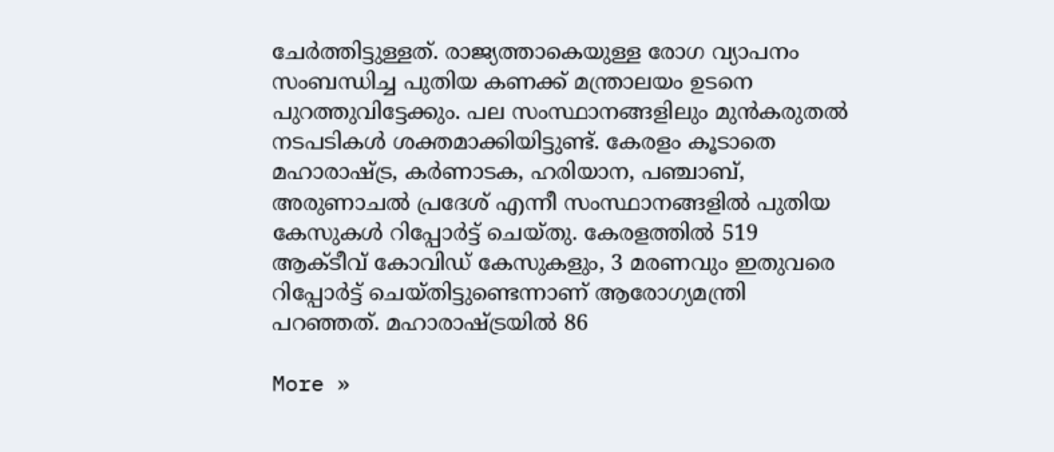ചേര്‍ത്തിട്ടുള്ളത്. രാജ്യത്താകെയുള്ള രോഗ വ്യാപനം സംബന്ധിച്ച പുതിയ കണക്ക് മന്ത്രാലയം ഉടനെ പുറത്തുവിട്ടേക്കും. പല സംസ്ഥാനങ്ങളിലും മുന്‍കരുതല്‍ നടപടികള്‍ ശക്തമാക്കിയിട്ടുണ്ട്. കേരളം കൂടാതെ മഹാരാഷ്ട്ര, കര്‍ണാടക, ഹരിയാന, പഞ്ചാബ്, അരുണാചല്‍ പ്രദേശ് എന്നീ സംസ്ഥാനങ്ങളില്‍ പുതിയ കേസുകള്‍ റിപ്പോര്‍ട്ട് ചെയ്തു. കേരളത്തില്‍ 519 ആക്ടീവ് കോവിഡ് കേസുകളും, 3 മരണവും ഇതുവരെ റിപ്പോര്‍ട്ട് ചെയ്തിട്ടുണ്ടെന്നാണ് ആരോഗ്യമന്ത്രി പറഞ്ഞത്. മഹാരാഷ്ട്രയില്‍ 86

More »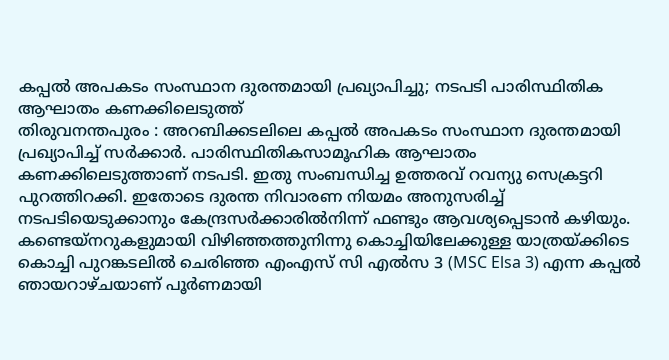കപ്പല്‍ അപകടം സംസ്ഥാന ദുരന്തമായി പ്രഖ്യാപിച്ചു; നടപടി പാരിസ്ഥിതിക ആഘാതം കണക്കിലെടുത്ത്
തിരുവനന്തപുരം : അറബിക്കടലിലെ കപ്പല്‍ അപകടം സംസ്ഥാന ദുരന്തമായി പ്രഖ്യാപിച്ച് സര്‍ക്കാര്‍. പാരിസ്ഥിതികസാമൂഹിക ആഘാതം കണക്കിലെടുത്താണ് നടപടി. ഇതു സംബന്ധിച്ച ഉത്തരവ് റവന്യു സെക്രട്ടറി പുറത്തിറക്കി. ഇതോടെ ദുരന്ത നിവാരണ നിയമം അനുസരിച്ച് നടപടിയെടുക്കാനും കേന്ദ്രസര്‍ക്കാരില്‍നിന്ന് ഫണ്ടും ആവശ്യപ്പെടാന്‍ കഴിയും. കണ്ടെയ്‌നറുകളുമായി വിഴിഞ്ഞത്തുനിന്നു കൊച്ചിയിലേക്കുള്ള യാത്രയ്ക്കിടെ കൊച്ചി പുറങ്കടലില്‍ ചെരിഞ്ഞ എംഎസ് സി എല്‍സ 3 (MSC Elsa 3) എന്ന കപ്പല്‍ ഞായറാഴ്ചയാണ് പൂര്‍ണമായി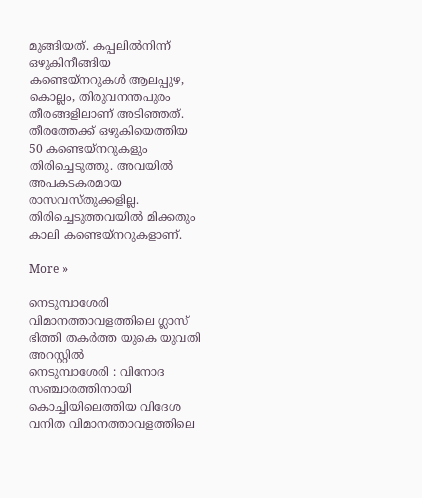മുങ്ങിയത്. കപ്പലില്‍നിന്ന് ഒഴുകിനീങ്ങിയ കണ്ടെയ്‌നറുകള്‍ ആലപ്പുഴ, കൊല്ലം, തിരുവനന്തപുരം തീരങ്ങളിലാണ് അടിഞ്ഞത്. തീരത്തേക്ക് ഒഴുകിയെത്തിയ 50 കണ്ടെയ്‌നറുകളും തിരിച്ചെടുത്തു. അവയില്‍ അപകടകരമായ രാസവസ്തുക്കളില്ല. തിരിച്ചെടുത്തവയില്‍ മിക്കതും കാലി കണ്ടെയ്‌നറുകളാണ്.

More »

നെടുമ്പാശേരി വിമാനത്താവളത്തിലെ ഗ്ലാസ് ഭിത്തി തകര്‍ത്ത യുകെ യുവതി അറസ്റ്റില്‍
നെടുമ്പാശേരി : വിനോദ സഞ്ചാരത്തിനായി കൊച്ചിയിലെത്തിയ വിദേശ വനിത വിമാനത്താവളത്തിലെ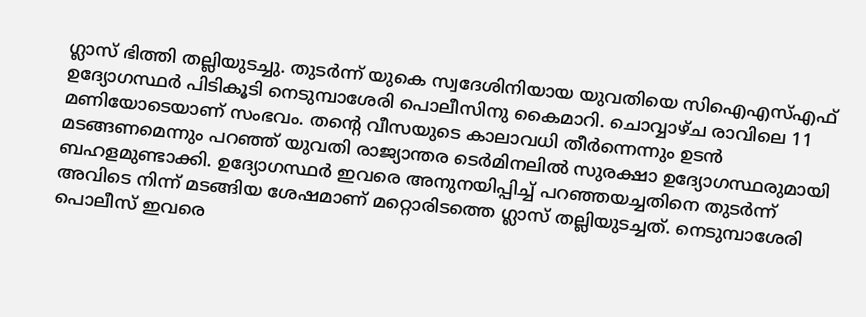ഗ്ലാസ് ഭിത്തി തല്ലിയുടച്ചു. തുടര്‍ന്ന് യുകെ സ്വദേശിനിയായ യുവതിയെ സിഐഎസ്എഫ് ഉദ്യോഗസ്ഥര്‍ പിടികൂടി നെടുമ്പാശേരി പൊലീസിനു കൈമാറി. ചൊവ്വാഴ്ച രാവിലെ 11 മണിയോടെയാണ് സംഭവം. തന്റെ വീസയുടെ കാലാവധി തീര്‍ന്നെന്നും ഉടന്‍ മടങ്ങണമെന്നും പറഞ്ഞ് യുവതി രാജ്യാന്തര ടെര്‍മിനലില്‍ സുരക്ഷാ ഉദ്യോഗസ്ഥരുമായി ബഹളമുണ്ടാക്കി. ഉദ്യോഗസ്ഥര്‍ ഇവരെ അനുനയിപ്പിച്ച് പറഞ്ഞയച്ചതിനെ തുടര്‍ന്ന് അവിടെ നിന്ന് മടങ്ങിയ ശേഷമാണ് മറ്റൊരിടത്തെ ഗ്ലാസ് തല്ലിയുടച്ചത്. നെടുമ്പാശേരി പൊലീസ് ഇവരെ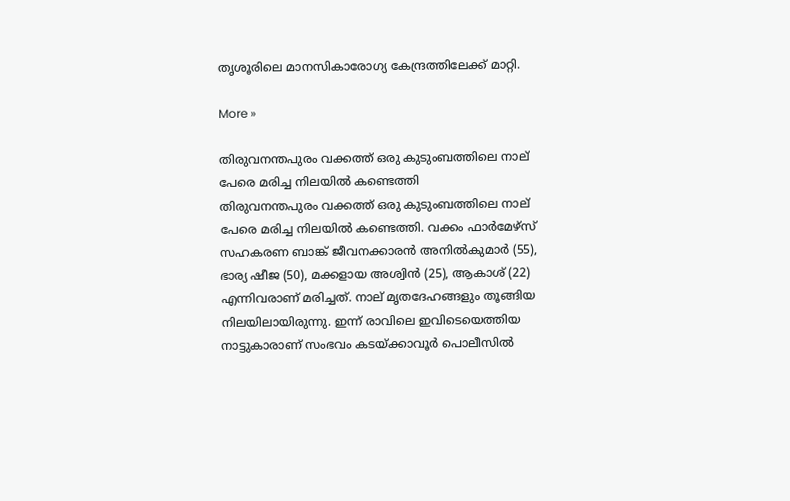തൃശൂരിലെ മാനസികാരോഗ്യ കേന്ദ്രത്തിലേക്ക് മാറ്റി.

More »

തിരുവനന്തപുരം വക്കത്ത് ഒരു കുടുംബത്തിലെ നാല് പേരെ മരിച്ച നിലയില്‍ കണ്ടെത്തി
തിരുവനന്തപുരം വക്കത്ത് ഒരു കുടുംബത്തിലെ നാല് പേരെ മരിച്ച നിലയില്‍ കണ്ടെത്തി. വക്കം ഫാര്‍മേഴ്സ് സഹകരണ ബാങ്ക് ജീവനക്കാരന്‍ അനില്‍കുമാര്‍ (55), ഭാര്യ ഷീജ (50), മക്കളായ അശ്വിന്‍ (25), ആകാശ് (22) എന്നിവരാണ് മരിച്ചത്. നാല് മൃതദേഹങ്ങളും തൂങ്ങിയ നിലയിലായിരുന്നു. ഇന്ന് രാവിലെ ഇവിടെയെത്തിയ നാട്ടുകാരാണ് സംഭവം കടയ്ക്കാവൂര്‍ പൊലീസില്‍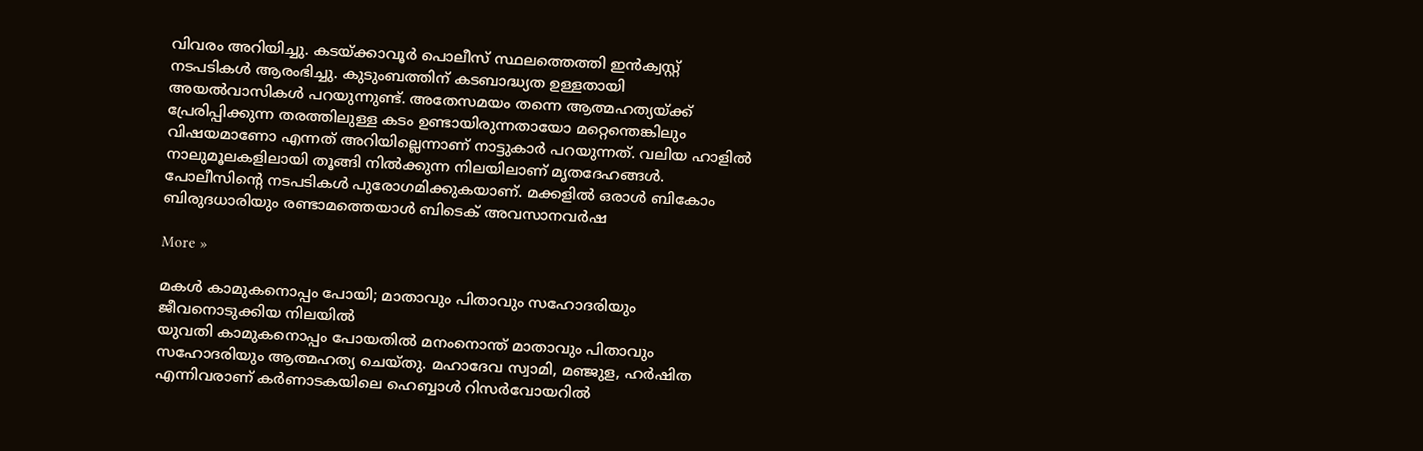വിവരം അറിയിച്ചു. കടയ്ക്കാവൂര്‍ പൊലീസ് സ്ഥലത്തെത്തി ഇന്‍ക്വസ്റ്റ് നടപടികള്‍ ആരംഭിച്ചു. കുടുംബത്തിന് കടബാദ്ധ്യത ഉള്ളതായി അയല്‍വാസികള്‍ പറയുന്നുണ്ട്. അതേസമയം തന്നെ ആത്മഹത്യയ്ക്ക് പ്രേരിപ്പിക്കുന്ന തരത്തിലുള്ള കടം ഉണ്ടായിരുന്നതായോ മറ്റെന്തെങ്കിലും വിഷയമാണോ എന്നത് അറിയില്ലെന്നാണ് നാട്ടുകാര്‍ പറയുന്നത്. വലിയ ഹാളില്‍ നാലുമൂലകളിലായി തൂങ്ങി നില്‍ക്കുന്ന നിലയിലാണ് മൃതദേഹങ്ങള്‍. പോലീസിന്റെ നടപടികള്‍ പുരോഗമിക്കുകയാണ്. മക്കളില്‍ ഒരാള്‍ ബികോം ബിരുദധാരിയും രണ്ടാമത്തെയാള്‍ ബിടെക് അവസാനവര്‍ഷ

More »

മകള്‍ കാമുകനൊപ്പം പോയി; മാതാവും പിതാവും സഹോദരിയും ജീവനൊടുക്കിയ നിലയില്‍
യുവതി കാമുകനൊപ്പം പോയതില്‍ മനംനൊന്ത് മാതാവും പിതാവും സഹോദരിയും ആത്മഹത്യ ചെയ്തു. മഹാദേവ സ്വാമി, മഞ്ജുള, ഹര്‍ഷിത എന്നിവരാണ് കര്‍ണാടകയിലെ ഹെബ്ബാള്‍ റിസര്‍വോയറില്‍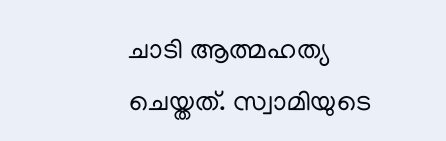ചാടി ആത്മഹത്യ ചെയ്തത്. സ്വാമിയുടെ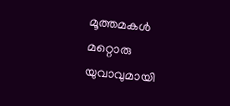മൂത്തമകള്‍ മറ്റൊരു യുവാവുമായി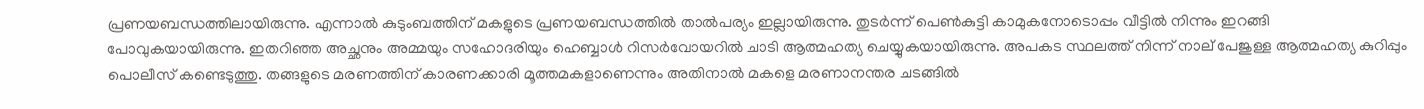പ്രണയബന്ധത്തിലായിരുന്നു. എന്നാല്‍ കുടുംബത്തിന് മകളുടെ പ്രണയബന്ധത്തില്‍ താല്‍പര്യം ഇല്ലായിരുന്നു. തുടര്‍ന്ന് പെണ്‍കുട്ടി കാമുകനോടൊപ്പം വീട്ടില്‍ നിന്നും ഇറങ്ങി പോവുകയായിരുന്നു. ഇതറിഞ്ഞ അച്ഛനും അമ്മയും സഹോദരിയും ഹെബ്ബാള്‍ റിസര്‍വോയറില്‍ ചാടി ആത്മഹത്യ ചെയ്യുകയായിരുന്നു. അപകട സ്ഥലത്ത് നിന്ന് നാല് പേജുള്ള ആത്മഹത്യ കുറിപ്പും പൊലീസ് കണ്ടെടുത്തു. തങ്ങളുടെ മരണത്തിന് കാരണക്കാരി മൂത്തമകളാണെന്നും അതിനാല്‍ മകളെ മരണാനന്തര ചടങ്ങില്‍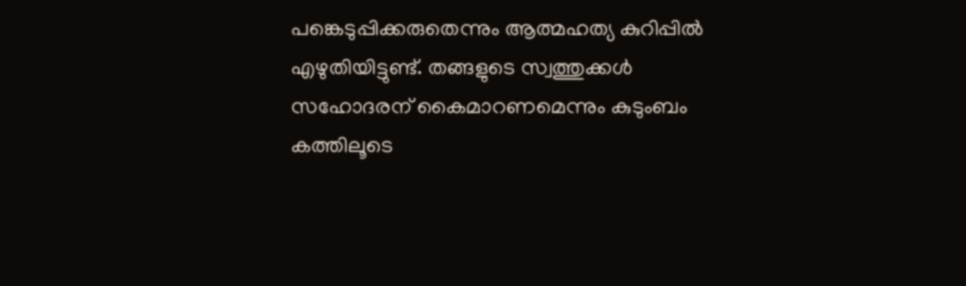പങ്കെടുപ്പിക്കരുതെന്നും ആത്മഹത്യ കുറിപ്പില്‍ എഴുതിയിട്ടുണ്ട്. തങ്ങളുടെ സ്വത്തുക്കള്‍ സഹോദരന് കൈമാറണമെന്നും കുടുംബം കത്തിലൂടെ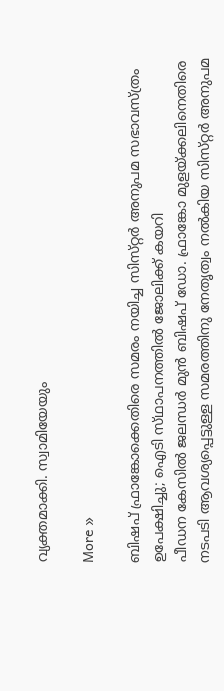വ്യക്തമാക്കി. സ്വാമിയേയും

More »

ബിഷപ് ഫ്രാങ്കോക്കെതിരെ സമരം നയിച്ച സിസ്‌റ്റര്‍ അനുപമ സഭാവസ്ത്രം ഉപേക്ഷിച്ചു; ഐടി സ്‌ഥാപനത്തില്‍ ജോലിക്ക് കയറി
പീഡന കേസില്‍ ജലന്ധര്‍ മുന്‍ ബിഷപ് ഡോ. ഫ്രാങ്കോ മുളയ്ക്കലിനെതിരെ നടപടി ആവശ്യപ്പെട്ടുള്ള സമരത്തിനു നേതൃത്വം നല്‍കിയ സിസ്‌റ്റര്‍ അനുപമ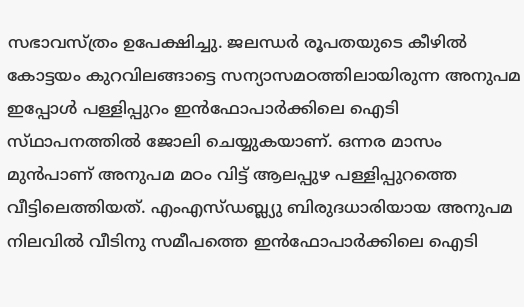സഭാവസ്ത്രം ഉപേക്ഷിച്ചു. ജലന്ധര്‍ രൂപതയുടെ കീഴില്‍ കോട്ടയം കുറവിലങ്ങാട്ടെ സന്യാസമഠത്തിലായിരുന്ന അനുപമ ഇപ്പോള്‍ പള്ളിപ്പുറം ഇന്‍ഫോപാര്‍ക്കിലെ ഐടി സ്‌ഥാപനത്തില്‍ ജോലി ചെയ്യുകയാണ്. ഒന്നര മാസം മുന്‍പാണ് അനുപമ മഠം വിട്ട് ആലപ്പുഴ പള്ളിപ്പുറത്തെ വീട്ടിലെത്തിയത്. എംഎസ്‌ഡബ്ല്യു ബിരുദധാരിയായ അനുപമ നിലവില്‍ വീടിനു സമീപത്തെ ഇന്‍ഫോപാര്‍ക്കിലെ ഐടി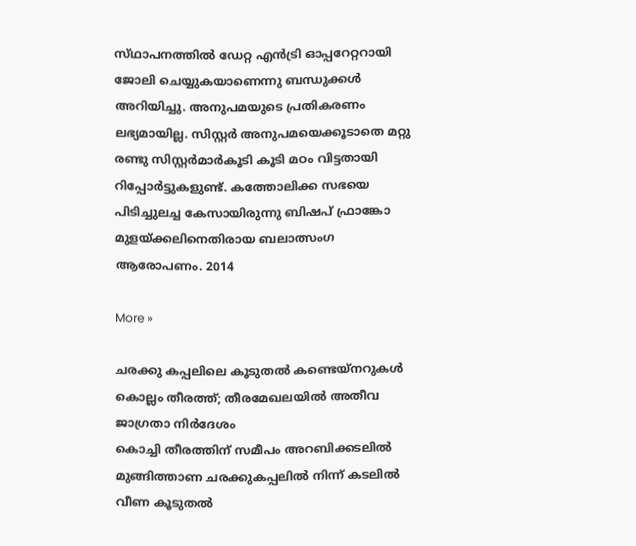സ്‌ഥാപനത്തില്‍ ഡേറ്റ എന്‍ട്രി ഓപ്പറേറ്ററായി ജോലി ചെയ്യുകയാണെന്നു ബന്ധുക്കള്‍ അറിയിച്ചു. അനുപമയുടെ പ്രതികരണം ലഭ്യമായില്ല. സിസ്റ്റര്‍ അനുപമയെക്കൂടാതെ മറ്റു രണ്ടു സിസ്റ്റര്‍മാര്‍കൂടി കൂടി മഠം വിട്ടതായി റിപ്പോര്‍ട്ടുകളുണ്ട്. കത്തോലിക്ക സഭയെ പിടിച്ചുലച്ച കേസായിരുന്നു ബിഷപ് ഫ്രാങ്കോ മുളയ്ക്കലിനെതിരായ ബലാത്സംഗ ആരോപണം. 2014

More »

ചരക്കു കപ്പലിലെ കൂടുതല്‍ കണ്ടെയ്‌നറുകള്‍ കൊല്ലം തീരത്ത്; തീരമേഖലയില്‍ അതീവ ജാഗ്രതാ നിര്‍ദേശം
കൊച്ചി തീരത്തിന് സമീപം അറബിക്കടലില്‍ മുങ്ങിത്താണ ചരക്കുകപ്പലില്‍ നിന്ന് കടലില്‍ വീണ കൂടുതല്‍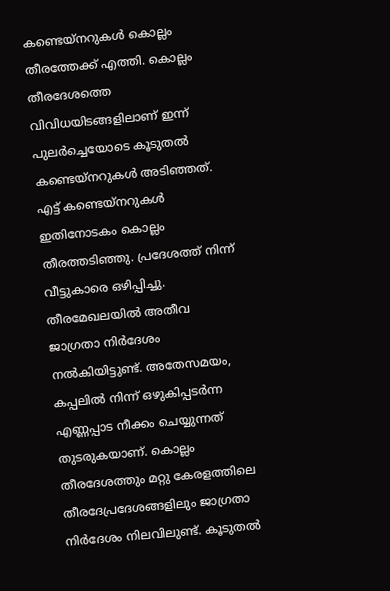കണ്ടെയ്‌നറുകള്‍ കൊല്ലം തീരത്തേക്ക് എത്തി. കൊല്ലം തീരദേശത്തെ വിവിധയിടങ്ങളിലാണ് ഇന്ന് പുലര്‍ച്ചെയോടെ കൂടുതല്‍ കണ്ടെയ്‌നറുകള്‍ അടിഞ്ഞത്. എട്ട് കണ്ടെയ്നറുകള്‍ ഇതിനോടകം കൊല്ലം തീരത്തടിഞ്ഞു. പ്രദേശത്ത് നിന്ന് വീട്ടുകാരെ ഒഴിപ്പിച്ചു. തീരമേഖലയില്‍ അതീവ ജാഗ്രതാ നിര്‍ദേശം നല്‍കിയിട്ടുണ്ട്. അതേസമയം, കപ്പലില്‍ നിന്ന് ഒഴുകിപ്പടര്‍ന്ന എണ്ണപ്പാട നീക്കം ചെയ്യുന്നത് തുടരുകയാണ്. കൊല്ലം തീരദേശത്തും മറ്റു കേരളത്തിലെ തീരദേപ്രദേശങ്ങളിലും ജാഗ്രതാ നിര്‍ദേശം നിലവിലുണ്ട്. കൂടുതല്‍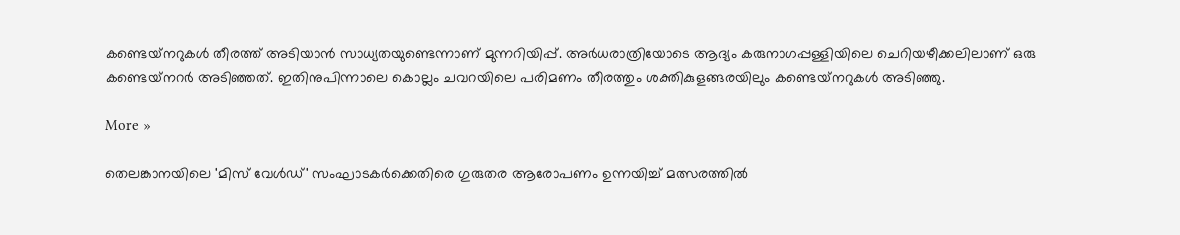കണ്ടെയ്‌നറുകള്‍ തീരത്ത് അടിയാന്‍ സാധ്യതയുണ്ടെന്നാണ് മുന്നറിയിപ്പ്. അര്‍ധരാത്രിയോടെ ആദ്യം കരുനാഗപ്പള്ളിയിലെ ചെറിയഴീക്കലിലാണ് ഒരു കണ്ടെയ്‌നറര്‍ അടിഞ്ഞത്. ഇതിനുപിന്നാലെ കൊല്ലം ചവറയിലെ പരിമണം തീരത്തും ശക്തികുളങ്ങരയിലും കണ്ടെയ്‌നറുകള്‍ അടിഞ്ഞു.

More »

തെലങ്കാനയിലെ 'മിസ് വേള്‍ഡ്' സംഘാടകര്‍ക്കെതിരെ ഗുരുതര ആരോപണം ഉന്നയിച്ച് മത്സരത്തില്‍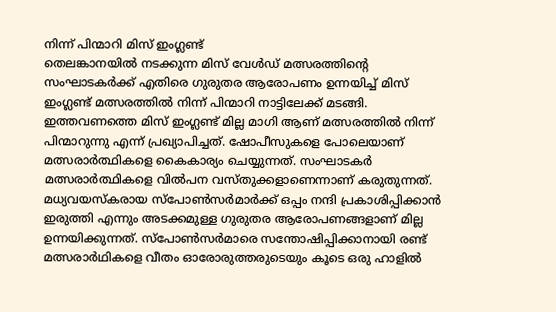നിന്ന് പിന്മാറി മിസ് ഇംഗ്ലണ്ട്
തെലങ്കാനയില്‍ നടക്കുന്ന മിസ് വേള്‍ഡ് മത്സരത്തിന്റെ സംഘാടകര്‍ക്ക് എതിരെ ഗുരുതര ആരോപണം ഉന്നയിച്ച് മിസ് ഇംഗ്ലണ്ട് മത്സരത്തില്‍ നിന്ന് പിന്മാറി നാട്ടിലേക്ക് മടങ്ങി. ഇത്തവണത്തെ മിസ് ഇംഗ്ലണ്ട് മില്ല മാഗി ആണ് മത്സരത്തില്‍ നിന്ന് പിന്മാറുന്നു എന്ന് പ്രഖ്യാപിച്ചത്. ഷോപീസുകളെ പോലെയാണ് മത്സരാര്‍ത്ഥികളെ കൈകാര്യം ചെയ്യുന്നത്. സംഘാടകര്‍ മത്സരാര്‍ത്ഥികളെ വില്‍പന വസ്തുക്കളാണെന്നാണ് കരുതുന്നത്. മധ്യവയസ്‌കരായ സ്‌പോണ്‍സര്‍മാര്‍ക്ക് ഒപ്പം നന്ദി പ്രകാശിപ്പിക്കാന്‍ ഇരുത്തി എന്നും അടക്കമുള്ള ഗുരുതര ആരോപണങ്ങളാണ് മില്ല ഉന്നയിക്കുന്നത്. സ്‌പോണ്‍സര്‍മാരെ സന്തോഷിപ്പിക്കാനായി രണ്ട് മത്സരാര്‍ഥികളെ വീതം ഓരോരുത്തരുടെയും കൂടെ ഒരു ഹാളില്‍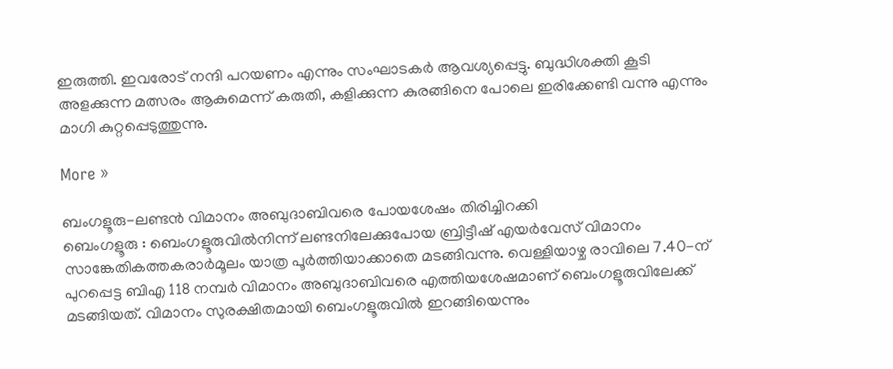ഇരുത്തി. ഇവരോട് നന്ദി പറയണം എന്നും സംഘാടകര്‍ ആവശ്യപ്പെട്ടു. ബുദ്ധിശക്തി കൂടി അളക്കുന്ന മത്സരം ആകുമെന്ന് കരുതി, കളിക്കുന്ന കുരങ്ങിനെ പോലെ ഇരിക്കേണ്ടി വന്നു എന്നും മാഗി കുറ്റപ്പെടുത്തുന്നു.

More »

ബംഗളൂരു-ലണ്ടന്‍ വിമാനം അബുദാബിവരെ പോയശേഷം തിരിച്ചിറക്കി
ബെംഗളൂരു : ബെംഗളൂരുവില്‍നിന്ന് ലണ്ടനിലേക്കുപോയ ബ്രിട്ടീഷ് എയര്‍വേസ് വിമാനം സാങ്കേതികത്തകരാര്‍മൂലം യാത്ര പൂര്‍ത്തിയാക്കാതെ മടങ്ങിവന്നു. വെള്ളിയാഴ്ച രാവിലെ 7.40-ന് പുറപ്പെട്ട ബിഎ 118 നമ്പര്‍ വിമാനം അബുദാബിവരെ എത്തിയശേഷമാണ് ബെംഗളൂരുവിലേക്ക് മടങ്ങിയത്. വിമാനം സുരക്ഷിതമായി ബെംഗളൂരുവില്‍ ഇറങ്ങിയെന്നും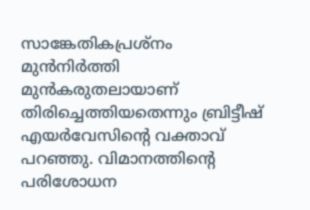സാങ്കേതികപ്രശ്‌നം മുന്‍നിര്‍ത്തി മുന്‍കരുതലായാണ് തിരിച്ചെത്തിയതെന്നും ബ്രിട്ടീഷ് എയര്‍വേസിന്റെ വക്താവ് പറഞ്ഞു. വിമാനത്തിന്റെ പരിശോധന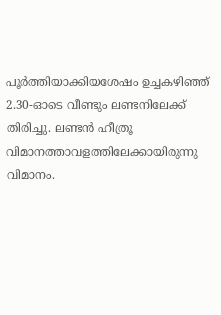പൂര്‍ത്തിയാക്കിയശേഷം ഉച്ചകഴിഞ്ഞ് 2.30-ഓടെ വീണ്ടും ലണ്ടനിലേക്ക് തിരിച്ചു. ലണ്ടന്‍ ഹീത്രൂ വിമാനത്താവളത്തിലേക്കായിരുന്നു വിമാനം.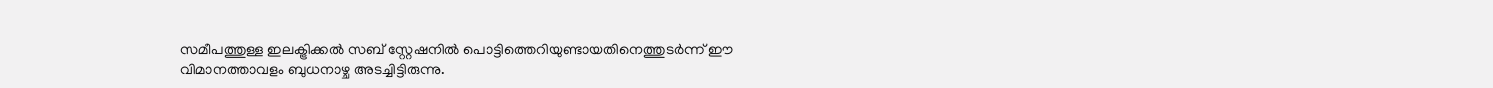സമീപത്തുള്ള ഇലക്ട്രിക്കല്‍ സബ് സ്റ്റേഷനില്‍ പൊട്ടിത്തെറിയുണ്ടായതിനെത്തുടര്‍ന്ന് ഈ വിമാനത്താവളം ബുധനാഴ്ച അടച്ചിട്ടിരുന്നു.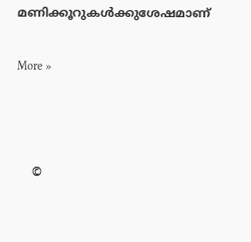മണിക്കൂറുകള്‍ക്കുശേഷമാണ്

More »



    ©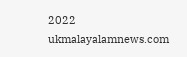2022 ukmalayalamnews.com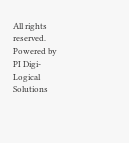All rights reserved. Powered by PI Digi-Logical Solutions